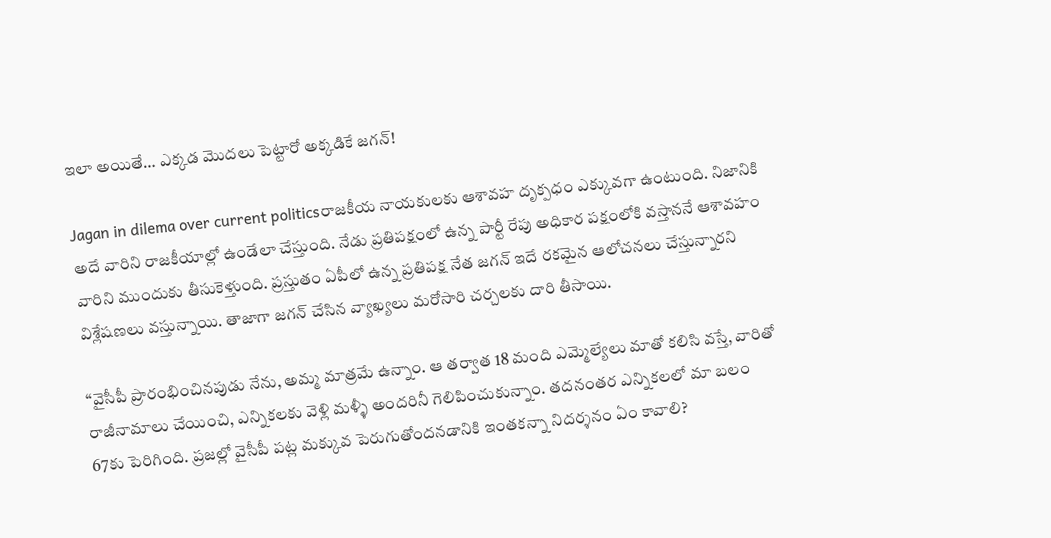ఇలా అయితే… ఎక్కడ మొదలు పెట్టారో అక్కడికే జగన్!

Jagan in dilema over current politicsరాజకీయ నాయకులకు ఆశావహ దృక్పధం ఎక్కువగా ఉంటుంది. నిజానికి అదే వారిని రాజకీయాల్లో ఉండేలా చేస్తుంది. నేడు ప్రతిపక్షంలో ఉన్న పార్టీ రేపు అధికార పక్షంలోకి వస్తాననే ఆశావహం వారిని ముందుకు తీసుకెళ్తుంది. ప్రస్తుతం ఏపీలో ఉన్న ప్రతిపక్ష నేత జగన్ ఇదే రకమైన ఆలోచనలు చేస్తున్నారని విశ్లేషణలు వస్తున్నాయి. తాజాగా జగన్ చేసిన వ్యాఖ్యలు మరోసారి చర్చలకు దారి తీసాయి.

“వైసీపీ ప్రారంభించినపుడు నేను, అమ్మ మాత్రమే ఉన్నాం. ఆ తర్వాత 18 మంది ఎమ్మెల్యేలు మాతో కలిసి వస్తే, వారితో రాజీనామాలు చేయించి, ఎన్నికలకు వెళ్లి మళ్ళీ అందరినీ గెలిపించుకున్నాం. తదనంతర ఎన్నికలలో మా బలం 67కు పెరిగింది. ప్రజల్లో వైసీపీ పట్ల మక్కువ పెరుగుతోందనడానికి ఇంతకన్నా నిదర్శనం ఏం కావాలి?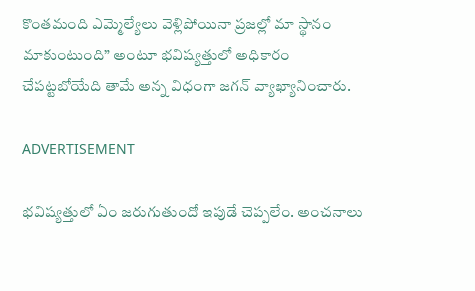కొంతమంది ఎమ్మెల్యేలు వెళ్లిపోయినా ప్రజల్లో మా స్థానం మాకుంటుంది” అంటూ భవిష్యత్తులో అధికారం చేపట్టబోయేది తామే అన్న విధంగా జగన్ వ్యాఖ్యానించారు.

ADVERTISEMENT

భవిష్యత్తులో ఏం జరుగుతుందో ఇపుడే చెప్పలేం. అంచనాలు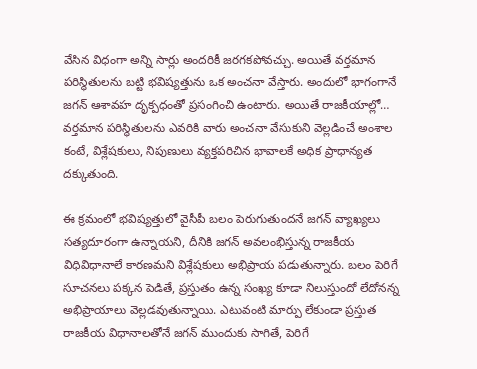వేసిన విధంగా అన్ని సార్లు అందరికీ జరగకపోవచ్చు. అయితే వర్తమాన పరిస్థితులను బట్టి భవిష్యత్తును ఒక అంచనా వేస్తారు. అందులో భాగంగానే జగన్ ఆశావహ దృక్పధంతో ప్రసంగించి ఉంటారు. అయితే రాజకీయాల్లో… వర్తమాన పరిస్థితులను ఎవరికి వారు అంచనా వేసుకుని వెల్లడించే అంశాల కంటే, విశ్లేషకులు, నిపుణులు వ్యక్తపరిచిన భావాలకే అధిక ప్రాధాన్యత దక్కుతుంది.

ఈ క్రమంలో భవిష్యత్తులో వైసీపీ బలం పెరుగుతుందనే జగన్ వ్యాఖ్యలు సత్యదూరంగా ఉన్నాయని, దీనికి జగన్ అవలంభిస్తున్న రాజకీయ విధివిధానాలే కారణమని విశ్లేషకులు అభిప్రాయ పడుతున్నారు. బలం పెరిగే సూచనలు పక్కన పెడితే, ప్రస్తుతం ఉన్న సంఖ్య కూడా నిలుస్తుందో లేదోనన్న అభిప్రాయాలు వెల్లడవుతున్నాయి. ఎటువంటి మార్పు లేకుండా ప్రస్తుత రాజకీయ విధానాలతోనే జగన్ ముందుకు సాగితే, పెరిగే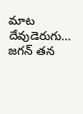మాట దేవుడెరుగు… జగన్ తన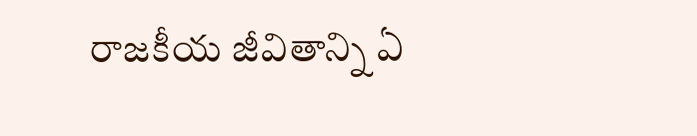రాజకీయ జీవితాన్ని ఏ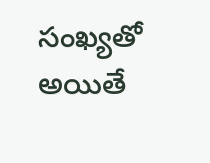సంఖ్యతో అయితే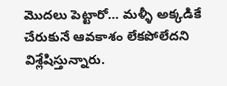మొదలు పెట్టారో… మళ్ళీ అక్కడికే చేరుకునే ఆవకాశం లేకపోలేదని విశ్లేషిస్తున్నారు.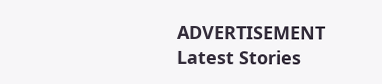ADVERTISEMENT
Latest Stories